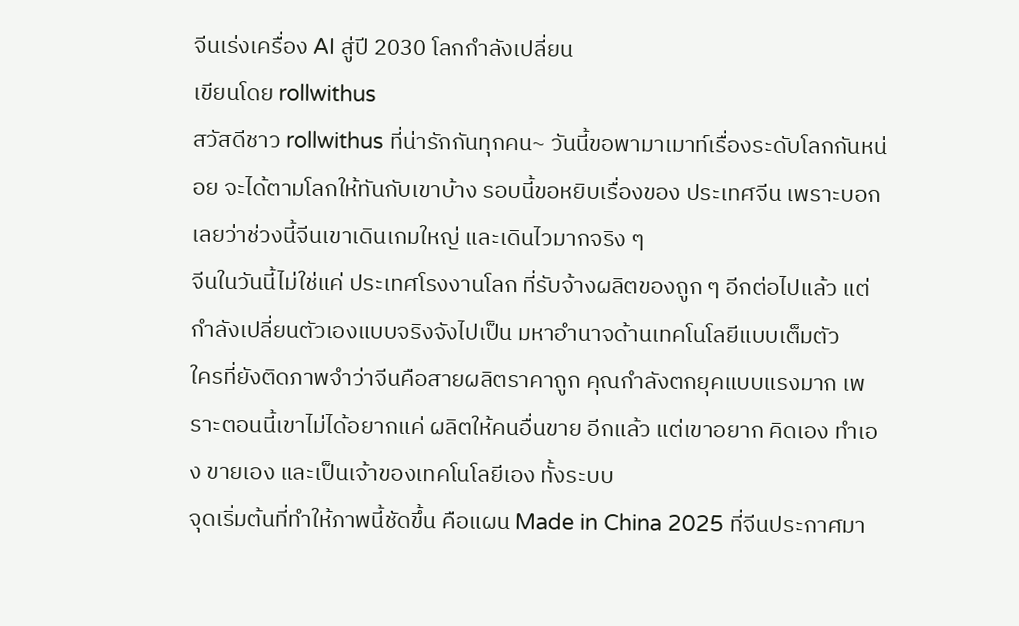จีนเร่งเครื่อง AI สู่ปี 2030 โลกกำลังเปลี่ยน
เขียนโดย rollwithus
สวัสดีชาว rollwithus ที่น่ารักกันทุกคน~ วันนี้ขอพามาเมาท์เรื่องระดับโลกกันหน่อย จะได้ตามโลกให้ทันกับเขาบ้าง รอบนี้ขอหยิบเรื่องของ ประเทศจีน เพราะบอกเลยว่าช่วงนี้จีนเขาเดินเกมใหญ่ และเดินไวมากจริง ๆ
จีนในวันนี้ไม่ใช่แค่ ประเทศโรงงานโลก ที่รับจ้างผลิตของถูก ๆ อีกต่อไปแล้ว แต่กำลังเปลี่ยนตัวเองแบบจริงจังไปเป็น มหาอำนาจด้านเทคโนโลยีแบบเต็มตัว
ใครที่ยังติดภาพจำว่าจีนคือสายผลิตราคาถูก คุณกำลังตกยุคแบบแรงมาก เพราะตอนนี้เขาไม่ได้อยากแค่ ผลิตให้คนอื่นขาย อีกแล้ว แต่เขาอยาก คิดเอง ทำเอง ขายเอง และเป็นเจ้าของเทคโนโลยีเอง ทั้งระบบ
จุดเริ่มต้นที่ทำให้ภาพนี้ชัดขึ้น คือแผน Made in China 2025 ที่จีนประกาศมา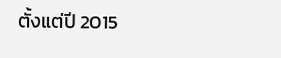ตั้งแต่ปี 2015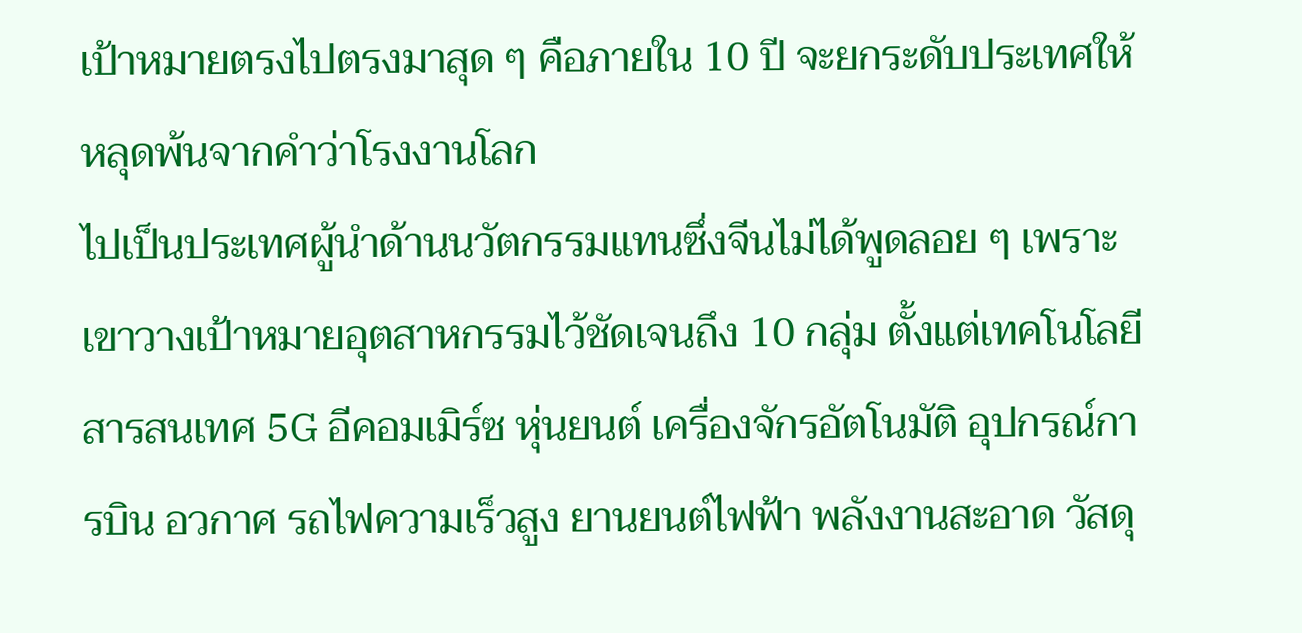เป้าหมายตรงไปตรงมาสุด ๆ คือภายใน 10 ปี จะยกระดับประเทศให้หลุดพ้นจากคำว่าโรงงานโลก
ไปเป็นประเทศผู้นำด้านนวัตกรรมแทนซึ่งจีนไม่ได้พูดลอย ๆ เพราะเขาวางเป้าหมายอุตสาหกรรมไว้ชัดเจนถึง 10 กลุ่ม ตั้งแต่เทคโนโลยีสารสนเทศ 5G อีคอมเมิร์ซ หุ่นยนต์ เครื่องจักรอัตโนมัติ อุปกรณ์การบิน อวกาศ รถไฟความเร็วสูง ยานยนต์ไฟฟ้า พลังงานสะอาด วัสดุ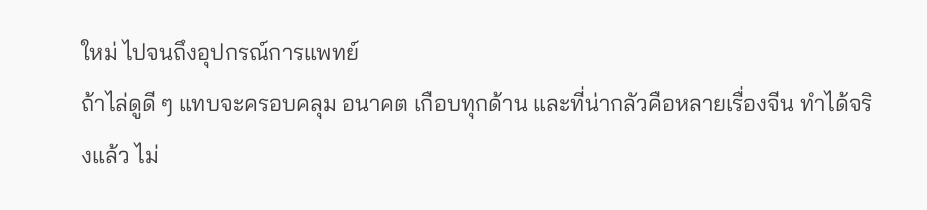ใหม่ ไปจนถึงอุปกรณ์การแพทย์
ถ้าไล่ดูดี ๆ แทบจะครอบคลุม อนาคต เกือบทุกด้าน และที่น่ากลัวคือหลายเรื่องจีน ทำได้จริงแล้ว ไม่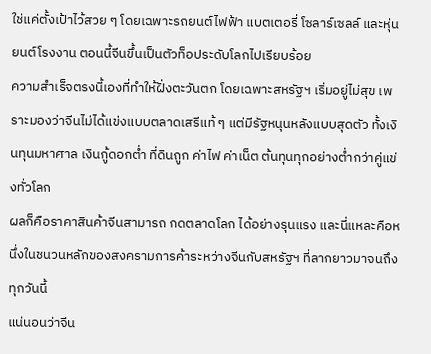ใช่แค่ตั้งเป้าไว้สวย ๆ โดยเฉพาะรถยนต์ไฟฟ้า แบตเตอรี่ โซลาร์เซลล์ และหุ่นยนต์โรงงาน ตอนนี้จีนขึ้นเป็นตัวท็อประดับโลกไปเรียบร้อย
ความสำเร็จตรงนี้เองที่ทำให้ฝั่งตะวันตก โดยเฉพาะสหรัฐฯ เริ่มอยู่ไม่สุข เพราะมองว่าจีนไม่ได้แข่งแบบตลาดเสรีแท้ ๆ แต่มีรัฐหนุนหลังแบบสุดตัว ทั้งเงินทุนมหาศาล เงินกู้ดอกต่ำ ที่ดินถูก ค่าไฟ ค่าเน็ต ต้นทุนทุกอย่างต่ำกว่าคู่แข่งทั่วโลก
ผลก็คือราคาสินค้าจีนสามารถ กดตลาดโลก ได้อย่างรุนแรง และนี่แหละคือหนึ่งในชนวนหลักของสงครามการค้าระหว่างจีนกับสหรัฐฯ ที่ลากยาวมาจนถึงทุกวันนี้
แน่นอนว่าจีน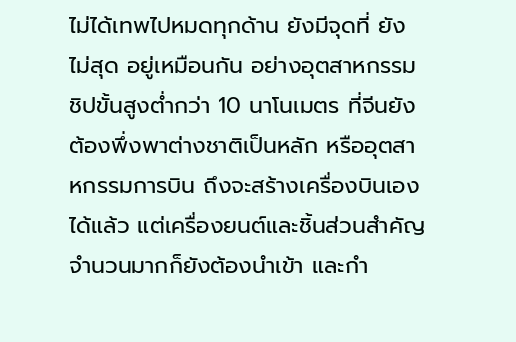ไม่ได้เทพไปหมดทุกด้าน ยังมีจุดที่ ยังไม่สุด อยู่เหมือนกัน อย่างอุตสาหกรรม ชิปขั้นสูงต่ำกว่า 10 นาโนเมตร ที่จีนยังต้องพึ่งพาต่างชาติเป็นหลัก หรืออุตสาหกรรมการบิน ถึงจะสร้างเครื่องบินเองได้แล้ว แต่เครื่องยนต์และชิ้นส่วนสำคัญจำนวนมากก็ยังต้องนำเข้า และกำ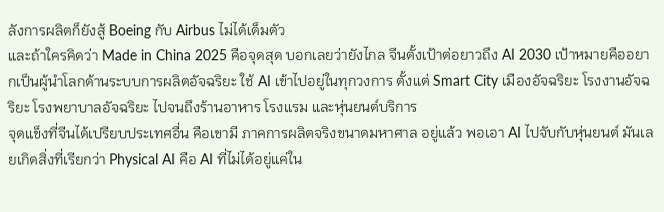ลังการผลิตก็ยังสู้ Boeing กับ Airbus ไม่ได้เต็มตัว
และถ้าใครคิดว่า Made in China 2025 คือจุดสุด บอกเลยว่ายังไกล จีนตั้งเป้าต่อยาวถึง AI 2030 เป้าหมายคืออยากเป็นผู้นำโลกด้านระบบการผลิตอัจฉริยะ ใช้ AI เข้าไปอยู่ในทุกวงการ ตั้งแต่ Smart City เมืองอัจฉริยะ โรงงานอัจฉริยะ โรงพยาบาลอัจฉริยะ ไปจนถึงร้านอาหาร โรงแรม และหุ่นยนต์บริการ
จุดแข็งที่จีนได้เปรียบประเทศอื่น คือเขามี ภาคการผลิตจริงขนาดมหาศาล อยู่แล้ว พอเอา AI ไปจับกับหุ่นยนต์ มันเลยเกิดสิ่งที่เรียกว่า Physical AI คือ AI ที่ไม่ได้อยู่แค่ใน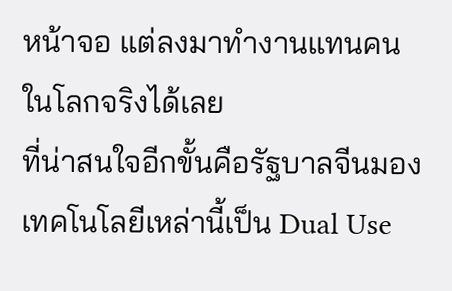หน้าจอ แต่ลงมาทำงานแทนคนในโลกจริงได้เลย
ที่น่าสนใจอีกขั้นคือรัฐบาลจีนมองเทคโนโลยีเหล่านี้เป็น Dual Use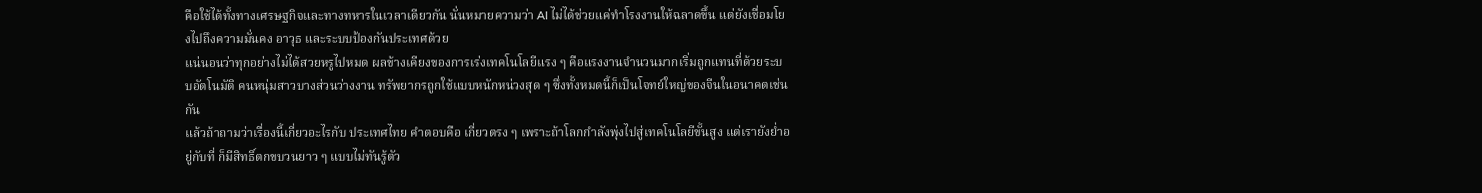คือใช้ได้ทั้งทางเศรษฐกิจและทางทหารในเวลาเดียวกัน นั่นหมายความว่า AI ไม่ได้ช่วยแค่ทำโรงงานให้ฉลาดขึ้น แต่ยังเชื่อมโยงไปถึงความมั่นคง อาวุธ และระบบป้องกันประเทศด้วย
แน่นอนว่าทุกอย่างไม่ได้สวยหรูไปหมด ผลข้างเคียงของการเร่งเทคโนโลยีแรง ๆ คือแรงงานจำนวนมากเริ่มถูกแทนที่ด้วยระบบอัตโนมัติ คนหนุ่มสาวบางส่วนว่างงาน ทรัพยากรถูกใช้แบบหนักหน่วงสุด ๆ ซึ่งทั้งหมดนี้ก็เป็นโจทย์ใหญ่ของจีนในอนาคตเช่นกัน
แล้วถ้าถามว่าเรื่องนี้เกี่ยวอะไรกับ ประเทศไทย คำตอบคือ เกี่ยวตรง ๆ เพราะถ้าโลกกำลังพุ่งไปสู่เทคโนโลยีขั้นสูง แต่เรายังย่ำอยู่กับที่ ก็มีสิทธิ์ตกขบวนยาว ๆ แบบไม่ทันรู้ตัว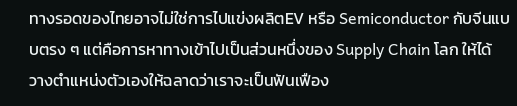ทางรอดของไทยอาจไม่ใช่การไปแข่งผลิตEV หรือ Semiconductor กับจีนแบบตรง ๆ แต่คือการหาทางเข้าไปเป็นส่วนหนึ่งของ Supply Chain โลก ให้ได้ วางตำแหน่งตัวเองให้ฉลาดว่าเราจะเป็นฟันเฟือง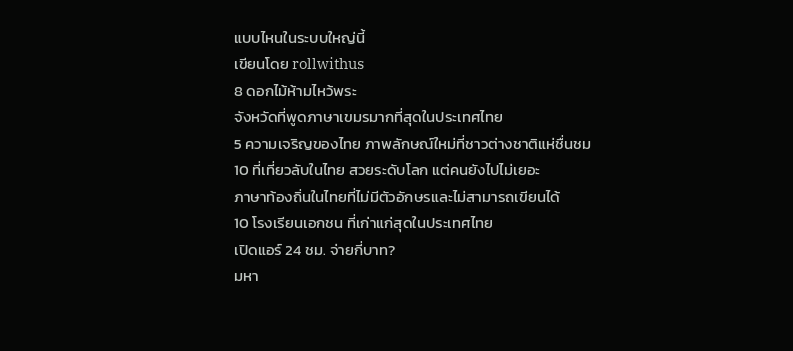แบบไหนในระบบใหญ่นี้
เขียนโดย rollwithus
8 ดอกไม้ห้ามไหว้พระ
จังหวัดที่พูดภาษาเขมรมากที่สุดในประเทศไทย
5 ความเจริญของไทย ภาพลักษณ์ใหม่ที่ชาวต่างชาติแห่ชื่นชม
10 ที่เที่ยวลับในไทย สวยระดับโลก แต่คนยังไปไม่เยอะ
ภาษาท้องถิ่นในไทยที่ไม่มีตัวอักษรและไม่สามารถเขียนได้
10 โรงเรียนเอกชน ที่เก่าแก่สุดในประเทศไทย
เปิดแอร์ 24 ชม. จ่ายกี่บาท?
มหา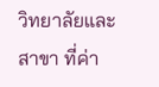วิทยาลัยและสาขา ที่ค่า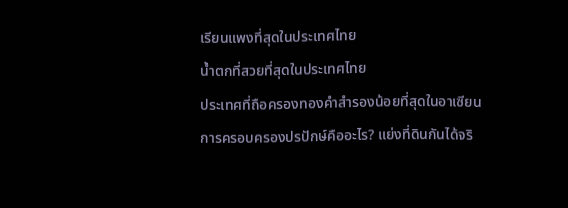เรียนแพงที่สุดในประเทศไทย
น้ำตกที่สวยที่สุดในประเทศไทย
ประเทศที่ถือครองทองคำสำรองน้อยที่สุดในอาเซียน
การครอบครองปรปักษ์คืออะไร? แย่งที่ดินกันได้จริ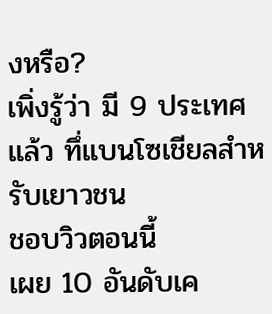งหรือ?
เพิ่งรู้ว่า มี 9 ประเทศแล้ว ทึ่แบนโซเชียลสำหรับเยาวชน
ชอบวิวตอนนี้
เผย 10 อันดับเค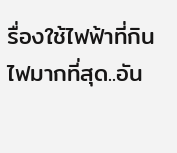รื่องใช้ไฟฟ้าที่กินไฟมากที่สุด..อัน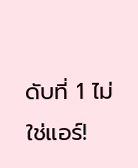ดับที่ 1 ไม่ใช่แอร์!